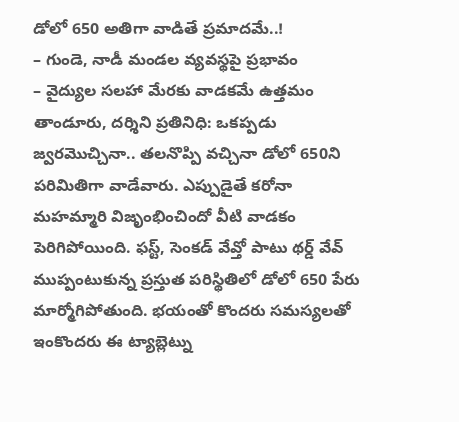డోలో 650 అతిగా వాడితే ప్రమాదమే..!
– గుండె, నాడీ మండల వ్యవస్థపై ప్రభావం
– వైద్యుల సలహా మేరకు వాడకమే ఉత్తమం
తాండూరు, దర్శిని ప్రతినిధి: ఒకప్పడు జ్వరమొచ్చినా.. తలనొప్పి వచ్చినా డోలో 650ని పరిమితిగా వాడేవారు. ఎప్పుడైతే కరోనా మహమ్మారి విజృంభించిందో వీటి వాడకం పెరిగిపోయింది. ఫస్ట్, సెంకడ్ వేవ్తో పాటు థర్డ్ వేవ్ ముప్పంటుకున్న ప్రస్తుత పరిస్థితిలో డోలో 650 పేరు మార్మోగిపోతుంది. భయంతో కొందరు సమస్యలతో ఇంకొందరు ఈ ట్యాబ్లెట్ను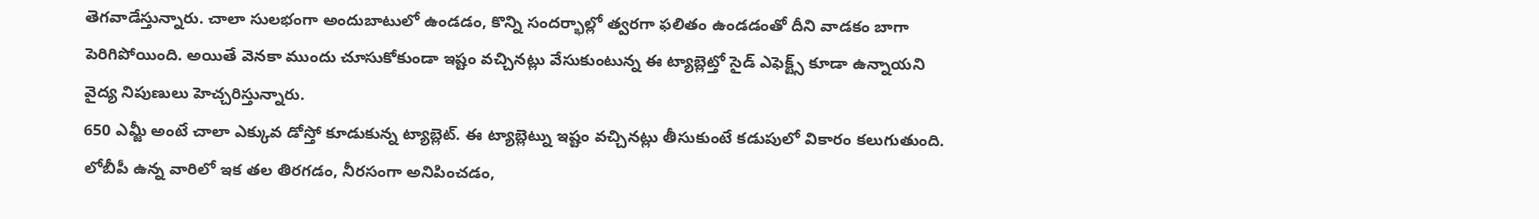తెగవాడేస్తున్నారు. చాలా సులభంగా అందుబాటులో ఉండడం, కొన్ని సందర్భాల్లో త్వరగా ఫలితం ఉండడంతో దీని వాడకం బాగా పెరిగిపోయింది. అయితే వెనకా ముందు చూసుకోకుండా ఇష్టం వచ్చినట్లు వేసుకుంటున్న ఈ ట్యాబ్లెట్తో సైడ్ ఎఫెక్ట్స్ కూడా ఉన్నాయని వైద్య నిపుణులు హెచ్చరిస్తున్నారు.
650 ఎమ్జీ అంటే చాలా ఎక్కువ డోస్తో కూడుకున్న ట్యాబ్లెట్. ఈ ట్యాబ్లెట్ను ఇష్టం వచ్చినట్లు తీసుకుంటే కడుపులో వికారం కలుగుతుంది. లోబీపీ ఉన్న వారిలో ఇక తల తిరగడం, నీరసంగా అనిపించడం,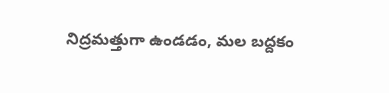నిద్రమత్తుగా ఉండడం, మల బద్దకం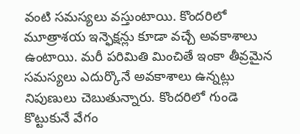వంటి సమస్యలు వస్తుంటాయి. కొందరిలో మూత్రాశయ ఇన్ఫెక్షన్లు కూడా వచ్చే అవకాశాలు ఉంటాయి. మరీ పరిమితి మించితే ఇంకా తీవ్రమైన సమస్యలు ఎదుర్కొనే అవకాశాలు ఉన్నట్లు నిపుణులు చెబుతున్నారు. కొందరిలో గుండె కొట్టుకునే వేగం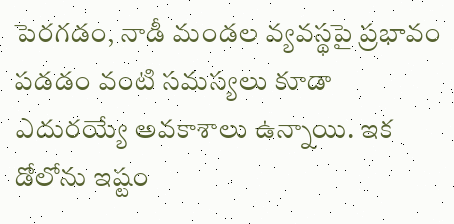పెరగడం, నాడీ మండల వ్యవస్థపై ప్రభావం పడడం వంటి సమస్యలు కూడా ఎదురయ్యే అవకాశాలు ఉన్నాయి. ఇక డోలోను ఇష్టం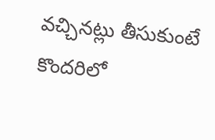వచ్చినట్లు తీసుకుంటే కొందరిలో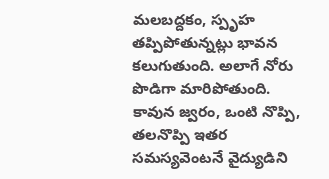మలబద్దకం, స్పృహ తప్పిపోతున్నట్లు భావన కలుగుతుంది. అలాగే నోరు పొడిగా మారిపోతుంది. కావున జ్వరం, ఒంటి నొప్పి, తలనొప్పి ఇతర సమస్యవెంటనే వైద్యుడిని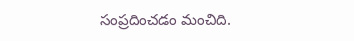సంప్రదించడం మంచిది.